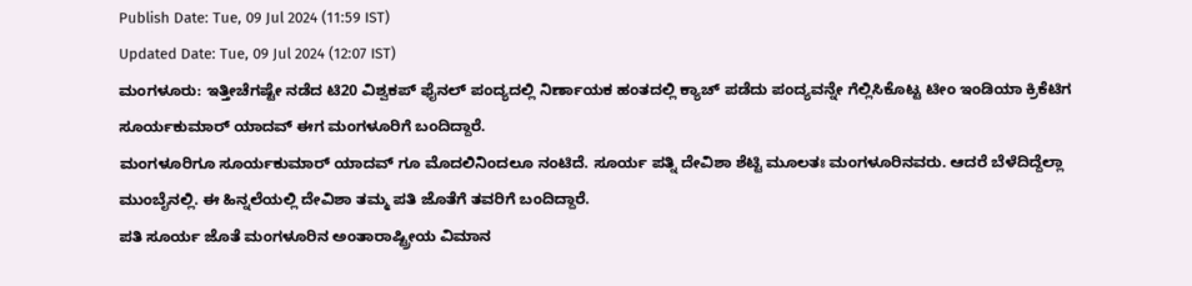Publish Date: Tue, 09 Jul 2024 (11:59 IST)
Updated Date: Tue, 09 Jul 2024 (12:07 IST)
ಮಂಗಳೂರು: ಇತ್ತೀಚೆಗಷ್ಟೇ ನಡೆದ ಟಿ20 ವಿಶ್ವಕಪ್ ಫೈನಲ್ ಪಂದ್ಯದಲ್ಲಿ ನಿರ್ಣಾಯಕ ಹಂತದಲ್ಲಿ ಕ್ಯಾಚ್ ಪಡೆದು ಪಂದ್ಯವನ್ನೇ ಗೆಲ್ಲಿಸಿಕೊಟ್ಟ ಟೀಂ ಇಂಡಿಯಾ ಕ್ರಿಕೆಟಿಗ ಸೂರ್ಯಕುಮಾರ್ ಯಾದವ್ ಈಗ ಮಂಗಳೂರಿಗೆ ಬಂದಿದ್ದಾರೆ.
ಮಂಗಳೂರಿಗೂ ಸೂರ್ಯಕುಮಾರ್ ಯಾದವ್ ಗೂ ಮೊದಲಿನಿಂದಲೂ ನಂಟಿದೆ. ಸೂರ್ಯ ಪತ್ನಿ ದೇವಿಶಾ ಶೆಟ್ಟಿ ಮೂಲತಃ ಮಂಗಳೂರಿನವರು. ಆದರೆ ಬೆಳೆದಿದ್ದೆಲ್ಲಾ ಮುಂಬೈನಲ್ಲಿ. ಈ ಹಿನ್ನಲೆಯಲ್ಲಿ ದೇವಿಶಾ ತಮ್ಮ ಪತಿ ಜೊತೆಗೆ ತವರಿಗೆ ಬಂದಿದ್ದಾರೆ.
ಪತಿ ಸೂರ್ಯ ಜೊತೆ ಮಂಗಳೂರಿನ ಅಂತಾರಾಷ್ಟ್ರೀಯ ವಿಮಾನ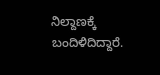ನಿಲ್ದಾಣಕ್ಕೆ ಬಂದಿಳಿದಿದ್ದಾರೆ.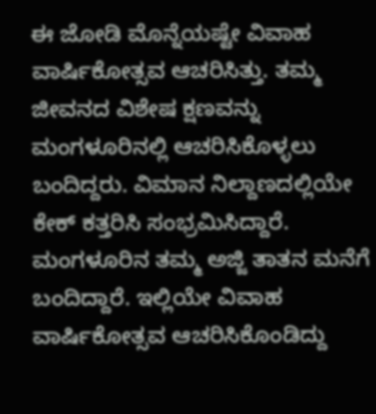ಈ ಜೋಡಿ ಮೊನ್ನೆಯಷ್ಟೇ ವಿವಾಹ ವಾರ್ಷಿಕೋತ್ಸವ ಆಚರಿಸಿತ್ತು. ತಮ್ಮ ಜೀವನದ ವಿಶೇಷ ಕ್ಷಣವನ್ನು ಮಂಗಳೂರಿನಲ್ಲಿ ಆಚರಿಸಿಕೊಳ್ಳಲು ಬಂದಿದ್ದರು. ವಿಮಾನ ನಿಲ್ದಾಣದಲ್ಲಿಯೇ ಕೇಕ್ ಕತ್ತರಿಸಿ ಸಂಭ್ರಮಿಸಿದ್ದಾರೆ.
ಮಂಗಳೂರಿನ ತಮ್ಮ ಅಜ್ಜಿ ತಾತನ ಮನೆಗೆ ಬಂದಿದ್ದಾರೆ. ಇಲ್ಲಿಯೇ ವಿವಾಹ ವಾರ್ಷಿಕೋತ್ಸವ ಆಚರಿಸಿಕೊಂಡಿದ್ದು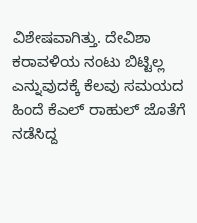ವಿಶೇಷವಾಗಿತ್ತು. ದೇವಿಶಾ ಕರಾವಳಿಯ ನಂಟು ಬಿಟ್ಟಿಲ್ಲ ಎನ್ನುವುದಕ್ಕೆ ಕೆಲವು ಸಮಯದ ಹಿಂದೆ ಕೆಎಲ್ ರಾಹುಲ್ ಜೊತೆಗೆ ನಡೆಸಿದ್ದ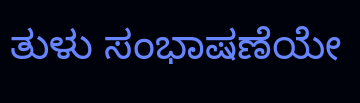ತುಳು ಸಂಭಾಷಣೆಯೇ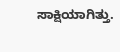ಸಾಕ್ಷಿಯಾಗಿತ್ತು.